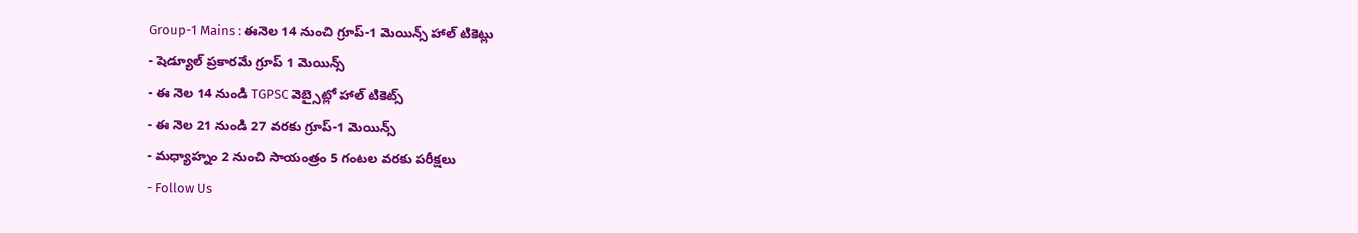Group-1 Mains : ఈనెల 14 నుంచి గ్రూప్-1 మెయిన్స్ హాల్ టికెట్లు
- షెడ్యూల్ ప్రకారమే గ్రూప్ 1 మెయిన్స్
- ఈ నెల 14 నుండి TGPSC వెబ్సైట్లో హాల్ టికెట్స్
- ఈ నెల 21 నుండి 27 వరకు గ్రూప్-1 మెయిన్స్
- మధ్యాహ్నం 2 నుంచి సాయంత్రం 5 గంటల వరకు పరీక్షలు
- Follow Us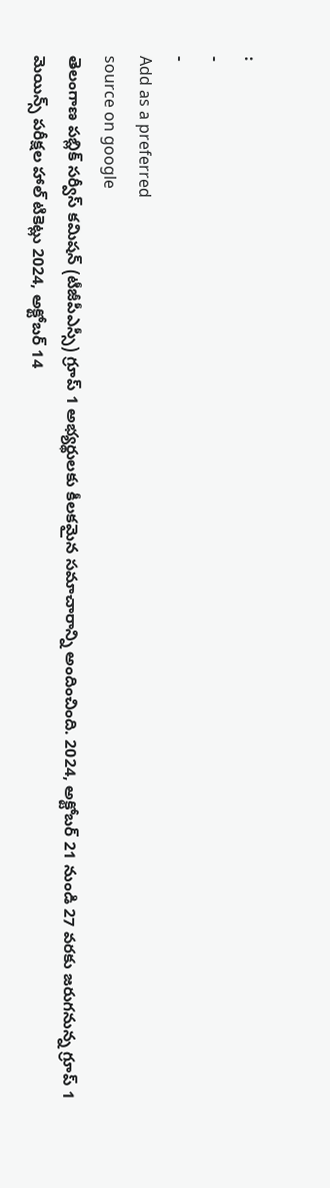:
-
-
Add as a preferred
source on google
తెలంగాణ పబ్లిక్ సర్వీస్ కమిషన్ (టీజీపీఎస్సీ) గ్రూప్ 1 అభ్యర్థులకు కీలకమైన సమాచారాన్ని అందించింది. 2024, అక్టోబర్ 21 నుండి 27 వరకు జరుగనున్న గ్రూప్ 1 మెయిన్స్ పరీక్షల హాల్ టికెట్లు 2024, అక్టోబర్ 14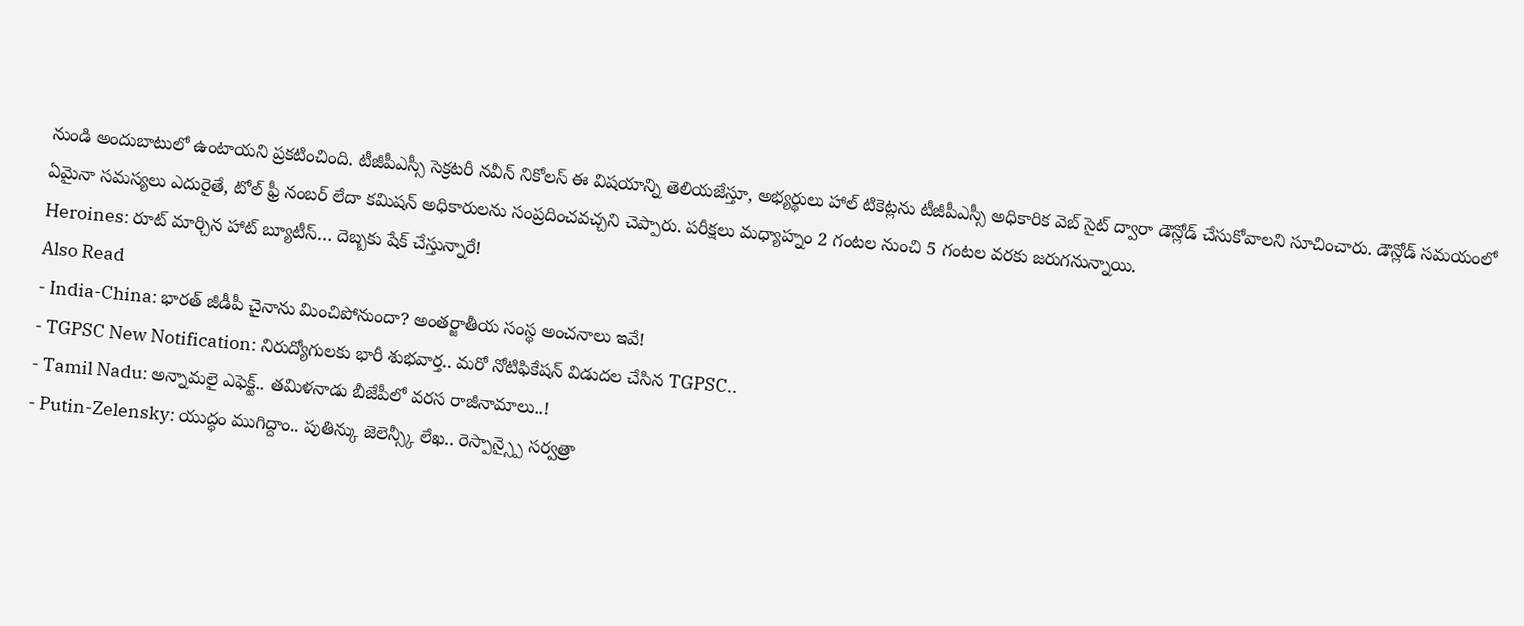నుండి అందుబాటులో ఉంటాయని ప్రకటించింది. టీజీపీఎస్సీ సెక్రటరీ నవీన్ నికోలస్ ఈ విషయాన్ని తెలియజేస్తూ, అభ్యర్థులు హాల్ టికెట్లను టీజీపీఎస్సీ అధికారిక వెబ్ సైట్ ద్వారా డౌన్లోడ్ చేసుకోవాలని సూచించారు. డౌన్లోడ్ సమయంలో ఏమైనా సమస్యలు ఎదురైతే, టోల్ ఫ్రీ నంబర్ లేదా కమిషన్ అధికారులను సంప్రదించవచ్చని చెప్పారు. పరీక్షలు మధ్యాహ్నం 2 గంటల నుంచి 5 గంటల వరకు జరుగనున్నాయి.
Heroines: రూట్ మార్చిన హాట్ బ్యూటీస్… దెబ్బకు షేక్ చేస్తున్నారే!
Also Read
- India-China: భారత్ జీడీపీ చైనాను మించిపోనుందా? అంతర్జాతీయ సంస్థ అంచనాలు ఇవే!
- TGPSC New Notification: నిరుద్యోగులకు భారీ శుభవార్త.. మరో నోటిఫికేషన్ విడుదల చేసిన TGPSC..
- Tamil Nadu: అన్నామలై ఎఫెక్ట్.. తమిళనాడు బీజేపీలో వరస రాజీనామాలు..!
- Putin-Zelensky: యుద్ధం ముగిద్దాం.. పుతిన్కు జెలెన్స్కీ లేఖ.. రెస్పాన్స్పై సర్వత్రా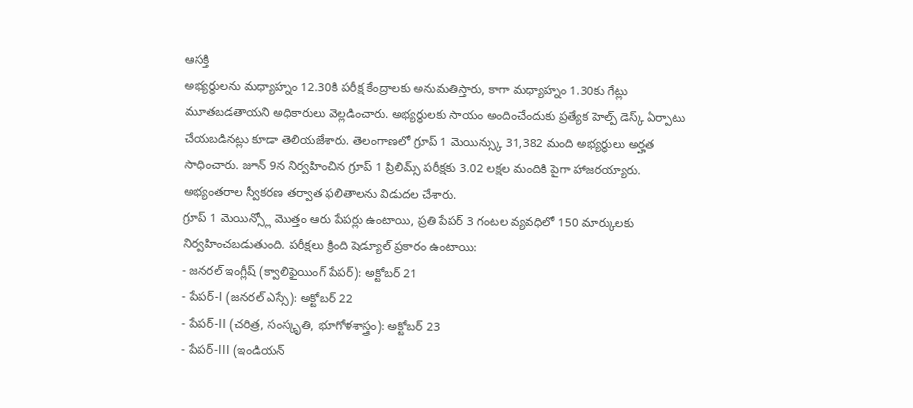ఆసక్తి
అభ్యర్థులను మధ్యాహ్నం 12.30కి పరీక్ష కేంద్రాలకు అనుమతిస్తారు, కాగా మధ్యాహ్నం 1.30కు గేట్లు మూతబడతాయని అధికారులు వెల్లడించారు. అభ్యర్థులకు సాయం అందించేందుకు ప్రత్యేక హెల్ప్ డెస్క్ ఏర్పాటు చేయబడినట్లు కూడా తెలియజేశారు. తెలంగాణలో గ్రూప్ 1 మెయిన్స్కు 31,382 మంది అభ్యర్థులు అర్హత సాధించారు. జూన్ 9న నిర్వహించిన గ్రూప్ 1 ప్రిలిమ్స్ పరీక్షకు 3.02 లక్షల మందికి పైగా హాజరయ్యారు. అభ్యంతరాల స్వీకరణ తర్వాత ఫలితాలను విడుదల చేశారు.
గ్రూప్ 1 మెయిన్స్లో మొత్తం ఆరు పేపర్లు ఉంటాయి, ప్రతి పేపర్ 3 గంటల వ్యవధిలో 150 మార్కులకు నిర్వహించబడుతుంది. పరీక్షలు క్రింది షెడ్యూల్ ప్రకారం ఉంటాయి:
- జనరల్ ఇంగ్లీష్ (క్వాలిఫైయింగ్ పేపర్): అక్టోబర్ 21
- పేపర్-I (జనరల్ ఎస్సే): అక్టోబర్ 22
- పేపర్-II (చరిత్ర, సంస్కృతి, భూగోళశాస్త్రం): అక్టోబర్ 23
- పేపర్-III (ఇండియన్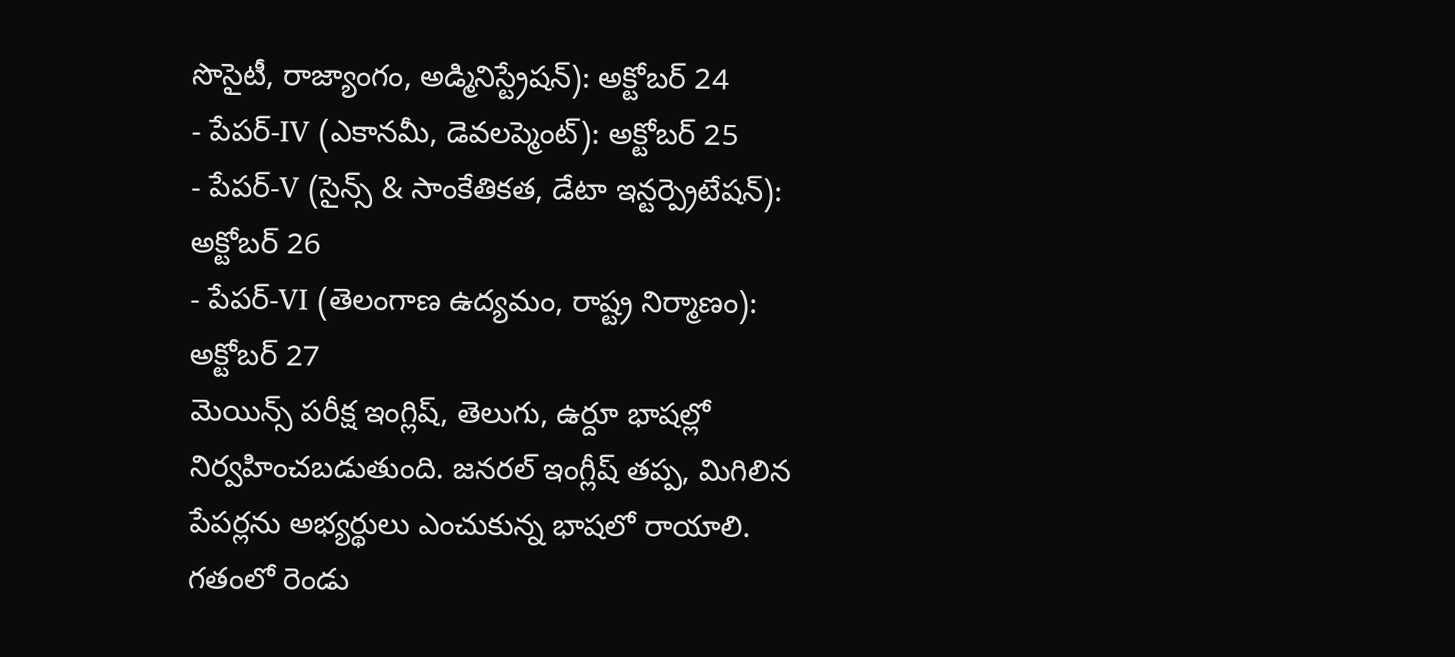సొసైటీ, రాజ్యాంగం, అడ్మినిస్ట్రేషన్): అక్టోబర్ 24
- పేపర్-IV (ఎకానమీ, డెవలప్మెంట్): అక్టోబర్ 25
- పేపర్-V (సైన్స్ & సాంకేతికత, డేటా ఇన్టర్ప్రెటేషన్): అక్టోబర్ 26
- పేపర్-VI (తెలంగాణ ఉద్యమం, రాష్ట్ర నిర్మాణం): అక్టోబర్ 27
మెయిన్స్ పరీక్ష ఇంగ్లిష్, తెలుగు, ఉర్దూ భాషల్లో నిర్వహించబడుతుంది. జనరల్ ఇంగ్లీష్ తప్ప, మిగిలిన పేపర్లను అభ్యర్థులు ఎంచుకున్న భాషలో రాయాలి. గతంలో రెండు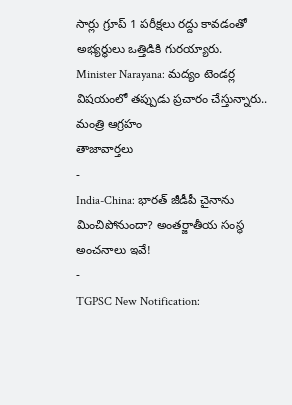సార్లు గ్రూప్ 1 పరీక్షలు రద్దు కావడంతో అభ్యర్థులు ఒత్తిడికి గురయ్యారు.
Minister Narayana: మద్యం టెండర్ల విషయంలో తప్పుడు ప్రచారం చేస్తున్నారు.. మంత్రి ఆగ్రహం
తాజావార్తలు
-
India-China: భారత్ జీడీపీ చైనాను మించిపోనుందా? అంతర్జాతీయ సంస్థ అంచనాలు ఇవే!
-
TGPSC New Notification: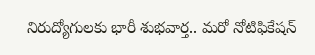నిరుద్యోగులకు భారీ శుభవార్త.. మరో నోటిఫికేషన్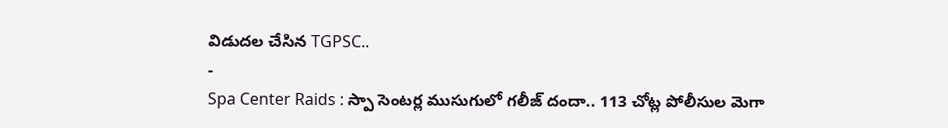విడుదల చేసిన TGPSC..
-
Spa Center Raids : స్పా సెంటర్ల ముసుగులో గలీజ్ దందా.. 113 చోట్ల పోలీసుల మెగా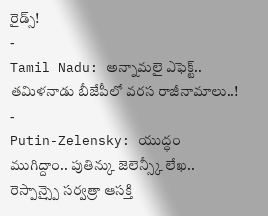రైడ్స్!
-
Tamil Nadu: అన్నామలై ఎఫెక్ట్.. తమిళనాడు బీజేపీలో వరస రాజీనామాలు..!
-
Putin-Zelensky: యుద్ధం ముగిద్దాం.. పుతిన్కు జెలెన్స్కీ లేఖ.. రెస్పాన్స్పై సర్వత్రా ఆసక్తి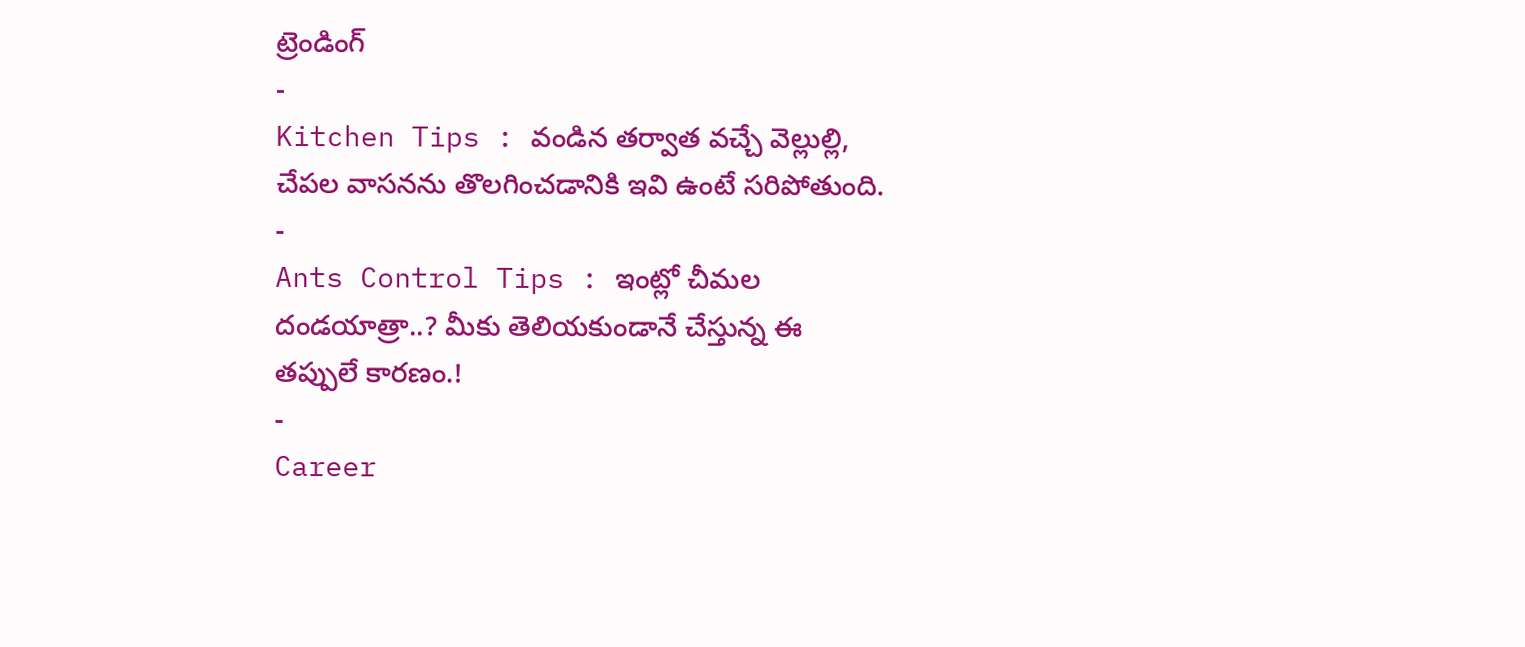ట్రెండింగ్
-
Kitchen Tips : వండిన తర్వాత వచ్చే వెల్లుల్లి, చేపల వాసనను తొలగించడానికి ఇవి ఉంటే సరిపోతుంది.
-
Ants Control Tips : ఇంట్లో చీమల దండయాత్రా..? మీకు తెలియకుండానే చేస్తున్న ఈ తప్పులే కారణం.!
-
Career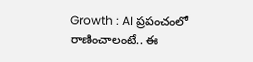Growth : AI ప్రపంచంలో రాణించాలంటే.. ఈ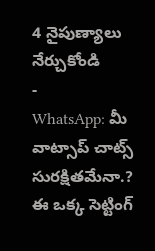4 నైపుణ్యాలు నేర్చుకోండి
-
WhatsApp: మీ వాట్సాప్ చాట్స్ సురక్షితమేనా.? ఈ ఒక్క సెట్టింగ్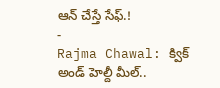ఆన్ చేస్తే సేఫ్.!
-
Rajma Chawal: క్విక్ అండ్ హెల్దీ మీల్..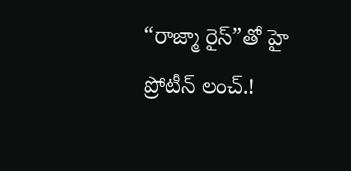“రాజ్మా రైస్”తో హై ప్రోటీన్ లంచ్.!